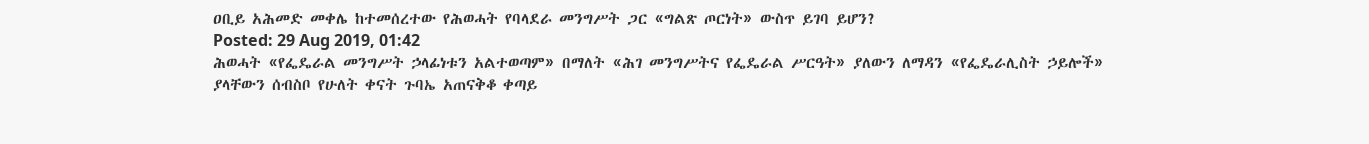ዐቢይ አሕመድ መቀሌ ከተመሰረተው የሕወሓት የባላደራ መንግሥት ጋር «ግልጽ ጦርነት» ውስጥ ይገባ ይሆን?
Posted: 29 Aug 2019, 01:42
ሕወሓት «የፌዴራል መንግሥት ኃላፊነቱን አልተወጣም» በማለት «ሕገ መንግሥትና የፌዴራል ሥርዓት» ያለውን ለማዳን «የፌዴራሊስት ኃይሎች» ያላቸውን ሰብስቦ የሁለት ቀናት ጉባኤ አጠናቅቆ ቀጣይ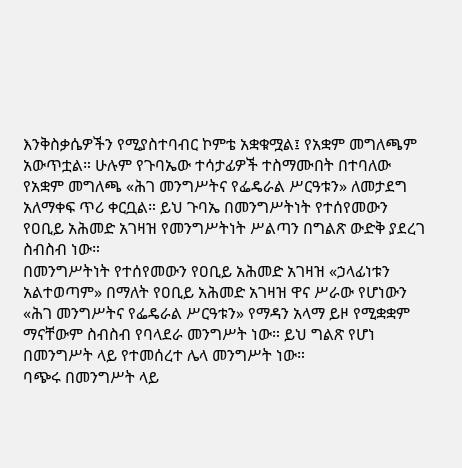እንቅስቃሴዎችን የሚያስተባብር ኮምቴ አቋቁሟል፤ የአቋም መግለጫም አውጥቷል። ሁሉም የጉባኤው ተሳታፊዎች ተስማሙበት በተባለው የአቋም መግለጫ «ሕገ መንግሥትና የፌዴራል ሥርዓቱን» ለመታደግ አለማቀፍ ጥሪ ቀርቧል። ይህ ጉባኤ በመንግሥትነት የተሰየመውን የዐቢይ አሕመድ አገዛዝ የመንግሥትነት ሥልጣን በግልጽ ውድቅ ያደረገ ስብስብ ነው።
በመንግሥትነት የተሰየመውን የዐቢይ አሕመድ አገዛዝ «ኃላፊነቱን አልተወጣም» በማለት የዐቢይ አሕመድ አገዛዝ ዋና ሥራው የሆነውን «ሕገ መንግሥትና የፌዴራል ሥርዓቱን» የማዳን አላማ ይዞ የሚቋቋም ማናቸውም ስብስብ የባላደራ መንግሥት ነው። ይህ ግልጽ የሆነ በመንግሥት ላይ የተመሰረተ ሌላ መንግሥት ነው።
ባጭሩ በመንግሥት ላይ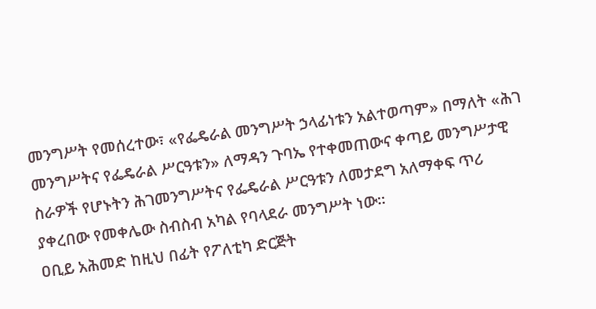መንግሥት የመሰረተው፣ «የፌዴራል መንግሥት ኃላፊነቱን አልተወጣም» በማለት «ሕገ መንግሥትና የፌዴራል ሥርዓቱን» ለማዳን ጉባኤ የተቀመጠውና ቀጣይ መንግሥታዊ ስራዎች የሆኑትን ሕገመንግሥትና የፌዴራል ሥርዓቱን ለመታደግ አለማቀፍ ጥሪ ያቀረበው የመቀሌው ስብስብ አካል የባላደራ መንግሥት ነው።
ዐቢይ አሕመድ ከዚህ በፊት የፖለቲካ ድርጅት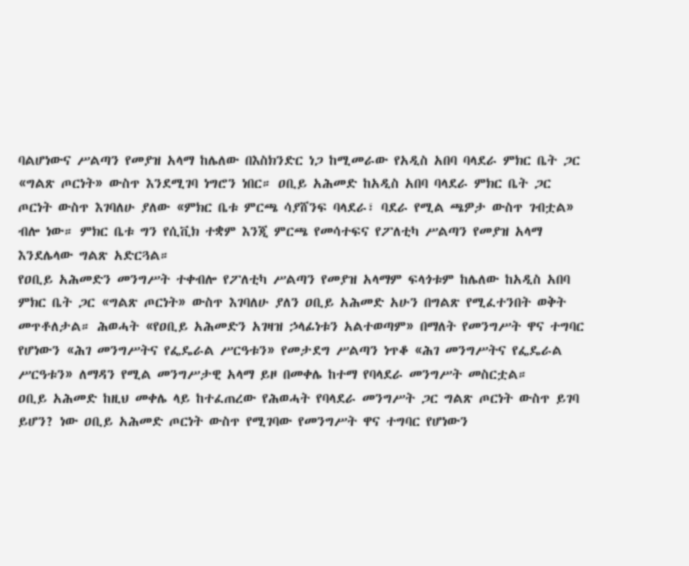ባልሆነውና ሥልጣን የመያዝ አላማ ከሌለው በእስክንድር ነጋ ከሚመራው የአዲስ አበባ ባላደራ ምክር ቤት ጋር «ግልጽ ጦርነት» ውስጥ እንደሚገባ ነግሮን ነበር። ዐቢይ አሕመድ ከአዲስ አበባ ባላደራ ምክር ቤት ጋር ጦርነት ውስጥ እገባለሁ ያለው «ምክር ቤቱ ምርጫ ሳያሸንፍ ባላደራ፣ ባደራ የሚል ጫዎታ ውስጥ ገብቷል» ብሎ ነው። ምክር ቤቱ ግን የሲቪክ ተቋም እንጂ ምርጫ የመሳተፍና የፖለቲካ ሥልጣን የመያዝ አላማ እንደሌላው ግልጽ አድርጓል።
የዐቢይ አሕመድን መንግሥት ተቀብሎ የፖለቲካ ሥልጣን የመያዝ አላማም ፍላጎቱም ከሌለው ከአዲስ አበባ ምክር ቤት ጋር «ግልጽ ጦርነት» ውስጥ እገባለሁ ያለን ዐቢይ አሕመድ አሁን በግልጽ የሚፈተንበት ወቅት መጥቶለታል። ሕወሓት «የዐቢይ አሕመድን አገዛዝ ኃላፊነቱን አልተወጣም» በማለት የመንግሥት ዋና ተግባር የሆነውን «ሕገ መንግሥትና የፌዴራል ሥርዓቱን» የመታደግ ሥልጣን ነጥቆ «ሕገ መንግሥትና የፌዴራል ሥርዓቱን» ለማዳን የሚል መንግሥታዊ አላማ ይዞ በመቀሌ ከተማ የባላደራ መንግሥት መስርቷል።
ዐቢይ አሕመድ ከዚህ መቀሌ ላይ ከተፈጠረው የሕወሓት የባላደራ መንግሥት ጋር ግልጽ ጦርነት ውስጥ ይገባ ይሆን? ነው ዐቢይ አሕመድ ጦርነት ውስጥ የሚገባው የመንግሥት ዋና ተግባር የሆነውን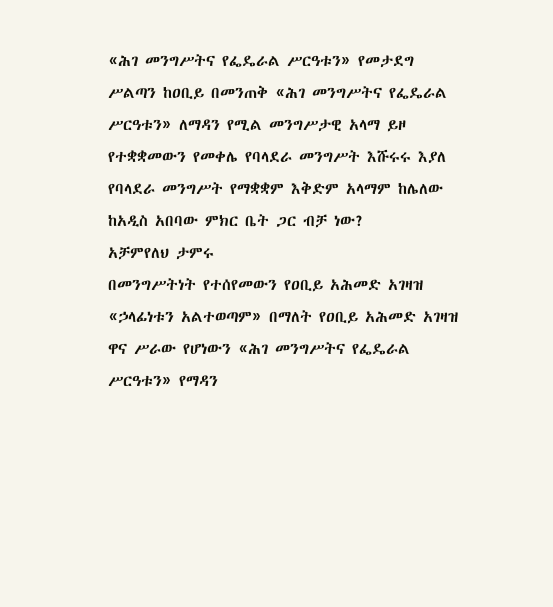«ሕገ መንግሥትና የፌዴራል ሥርዓቱን» የመታደግ ሥልጣን ከዐቢይ በመንጠቅ «ሕገ መንግሥትና የፌዴራል ሥርዓቱን» ለማዳን የሚል መንግሥታዊ አላማ ይዞ የተቋቋመውን የመቀሌ የባላደራ መንግሥት እሹሩሩ እያለ የባላደራ መንግሥት የማቋቋም እቅድም አላማም ከሌለው ከአዲስ አበባው ምክር ቤት ጋር ብቻ ነው?
አቻምየለህ ታምሩ
በመንግሥትነት የተሰየመውን የዐቢይ አሕመድ አገዛዝ «ኃላፊነቱን አልተወጣም» በማለት የዐቢይ አሕመድ አገዛዝ ዋና ሥራው የሆነውን «ሕገ መንግሥትና የፌዴራል ሥርዓቱን» የማዳን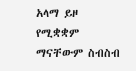አላማ ይዞ የሚቋቋም ማናቸውም ስብስብ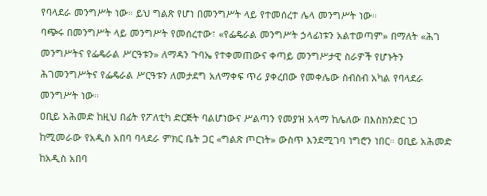የባላደራ መንግሥት ነው። ይህ ግልጽ የሆነ በመንግሥት ላይ የተመሰረተ ሌላ መንግሥት ነው።
ባጭሩ በመንግሥት ላይ መንግሥት የመሰረተው፣ «የፌዴራል መንግሥት ኃላፊነቱን አልተወጣም» በማለት «ሕገ መንግሥትና የፌዴራል ሥርዓቱን» ለማዳን ጉባኤ የተቀመጠውና ቀጣይ መንግሥታዊ ስራዎች የሆኑትን ሕገመንግሥትና የፌዴራል ሥርዓቱን ለመታደግ አለማቀፍ ጥሪ ያቀረበው የመቀሌው ስብስብ አካል የባላደራ መንግሥት ነው።
ዐቢይ አሕመድ ከዚህ በፊት የፖለቲካ ድርጅት ባልሆነውና ሥልጣን የመያዝ አላማ ከሌለው በእስክንድር ነጋ ከሚመራው የአዲስ አበባ ባላደራ ምክር ቤት ጋር «ግልጽ ጦርነት» ውስጥ እንደሚገባ ነግሮን ነበር። ዐቢይ አሕመድ ከአዲስ አበባ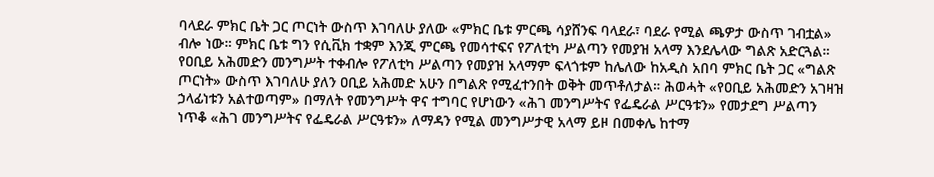ባላደራ ምክር ቤት ጋር ጦርነት ውስጥ እገባለሁ ያለው «ምክር ቤቱ ምርጫ ሳያሸንፍ ባላደራ፣ ባደራ የሚል ጫዎታ ውስጥ ገብቷል» ብሎ ነው። ምክር ቤቱ ግን የሲቪክ ተቋም እንጂ ምርጫ የመሳተፍና የፖለቲካ ሥልጣን የመያዝ አላማ እንደሌላው ግልጽ አድርጓል።
የዐቢይ አሕመድን መንግሥት ተቀብሎ የፖለቲካ ሥልጣን የመያዝ አላማም ፍላጎቱም ከሌለው ከአዲስ አበባ ምክር ቤት ጋር «ግልጽ ጦርነት» ውስጥ እገባለሁ ያለን ዐቢይ አሕመድ አሁን በግልጽ የሚፈተንበት ወቅት መጥቶለታል። ሕወሓት «የዐቢይ አሕመድን አገዛዝ ኃላፊነቱን አልተወጣም» በማለት የመንግሥት ዋና ተግባር የሆነውን «ሕገ መንግሥትና የፌዴራል ሥርዓቱን» የመታደግ ሥልጣን ነጥቆ «ሕገ መንግሥትና የፌዴራል ሥርዓቱን» ለማዳን የሚል መንግሥታዊ አላማ ይዞ በመቀሌ ከተማ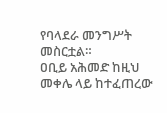የባላደራ መንግሥት መስርቷል።
ዐቢይ አሕመድ ከዚህ መቀሌ ላይ ከተፈጠረው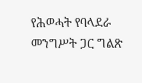የሕወሓት የባላደራ መንግሥት ጋር ግልጽ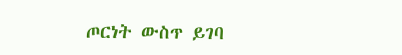ጦርነት ውስጥ ይገባ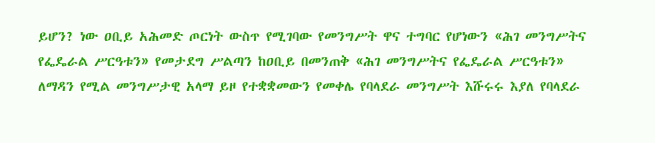ይሆን? ነው ዐቢይ አሕመድ ጦርነት ውስጥ የሚገባው የመንግሥት ዋና ተግባር የሆነውን «ሕገ መንግሥትና የፌዴራል ሥርዓቱን» የመታደግ ሥልጣን ከዐቢይ በመንጠቅ «ሕገ መንግሥትና የፌዴራል ሥርዓቱን» ለማዳን የሚል መንግሥታዊ አላማ ይዞ የተቋቋመውን የመቀሌ የባላደራ መንግሥት እሹሩሩ እያለ የባላደራ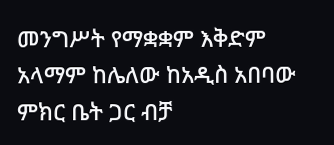መንግሥት የማቋቋም እቅድም አላማም ከሌለው ከአዲስ አበባው ምክር ቤት ጋር ብቻ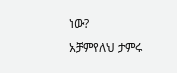ነው?
አቻምየለህ ታምሩ